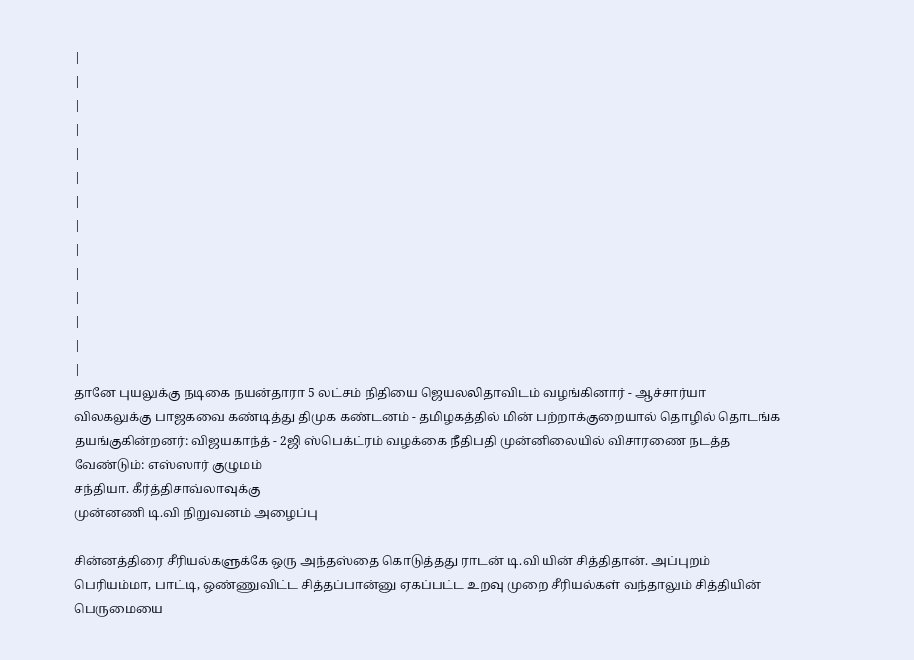|
|
|
|
|
|
|
|
|
|
|
|
|
|
தானே புயலுக்கு நடி‌கை நயன்தாரா 5 லட்சம் நிதியை ஜெயலலிதாவிடம் வழங்கினார் - ஆச்சார்யா விலகலுக்கு பாஜகவை கண்டித்து திமுக கண்டனம் - தமிழகத்தில் மின் பற்றாக்குறையால் தொழில் தொடங்க தயங்குகின்றனர்: விஜயகாந்த் - 2ஜி ஸ்பெக்ட்ரம் வழக்கை நீதிபதி முன்னிலையில் விசாரணை நடத்த வேண்டும்: எஸ்ஸார் குழுமம்
சந்தியா. கீர்த்திசாவ்லாவுக்கு
முன்னணி டி.வி நிறுவனம் அழைப்பு

சின்னத்திரை சீரியல்களுக்கே ஒரு அந்தஸ்தை கொடுத்தது ராடன் டி.வி யின் சித்திதான். அப்புறம் பெரியம்மா, பாட்டி, ஒண்ணுவிட்ட சித்தப்பான்னு ஏகப்பட்ட உறவு முறை சீரியல்கள் வந்தாலும் சித்தியின் பெருமையை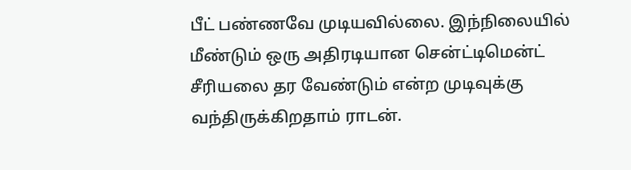பீட் பண்ணவே முடியவில்லை. இந்நிலையில் மீண்டும் ஒரு அதிரடியான சென்ட்டிமென்ட் சீரியலை தர வேண்டும் என்ற முடிவுக்கு வந்திருக்கிறதாம் ராடன்.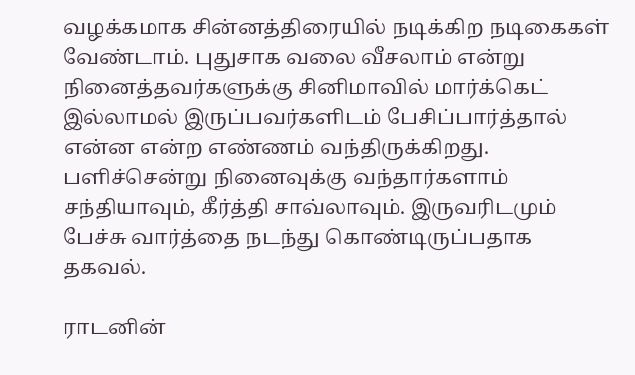வழக்கமாக சின்னத்திரையில் நடிக்கிற நடிகைகள் வேண்டாம். புதுசாக வலை வீசலாம் என்று நினைத்தவர்களுக்கு சினிமாவில் மார்க்கெட் இல்லாமல் இருப்பவர்களிடம் பேசிப்பார்த்தால் என்ன என்ற எண்ணம் வந்திருக்கிறது. பளிச்சென்று நினைவுக்கு வந்தார்களாம் சந்தியாவும், கீர்த்தி சாவ்லாவும். இருவரிடமும் பேச்சு வார்த்தை நடந்து கொண்டிருப்பதாக தகவல்.

ராடனின்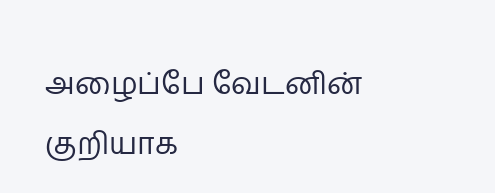அழைப்பே வேடனின் குறியாக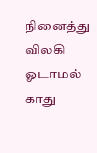நினைத்து விலகி ஓடாமல் காது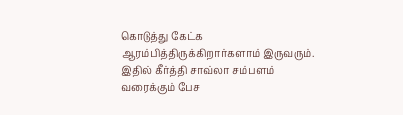கொடுத்து கேட்க ஆரம்பித்திருக்கிறார்களாம் இருவரும். இதில் கீர்த்தி சாவ்லா சம்பளம் வரைக்கும் பேச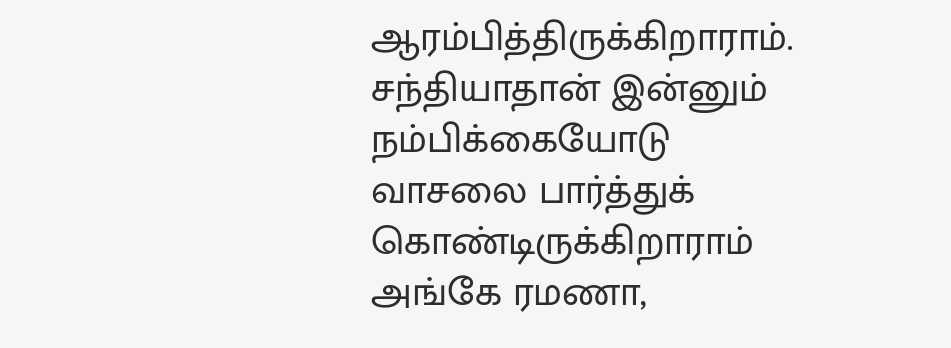ஆரம்பித்திருக்கிறாராம். சந்தியாதான் இன்னும் நம்பிக்கையோடு வாசலை பார்த்துக் கொண்டிருக்கிறாராம் அங்கே ரமணா,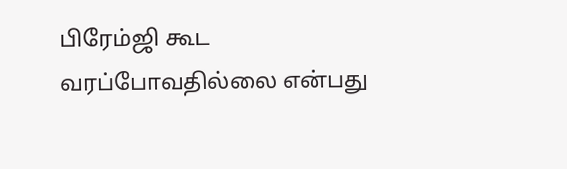பிரேம்ஜி கூட வரப்போவதில்லை என்பது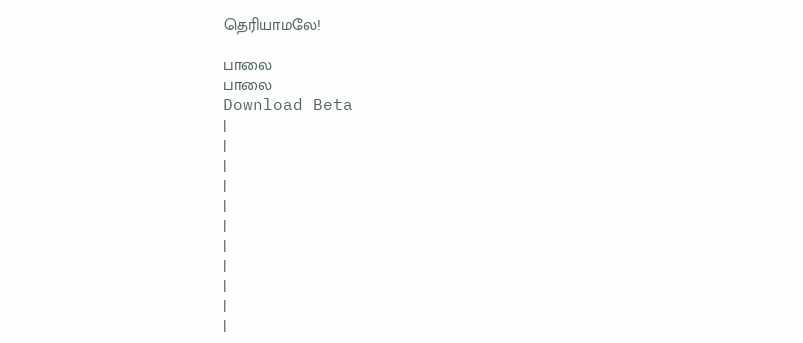தெரியாமலே!

பாலை
பாலை
Download Beta
|
|
|
|
|
|
|
|
|
|
|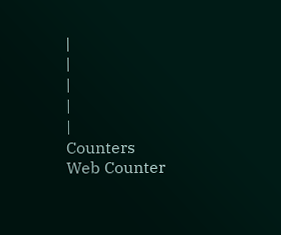|
|
|
|
|
Counters
Web Counter